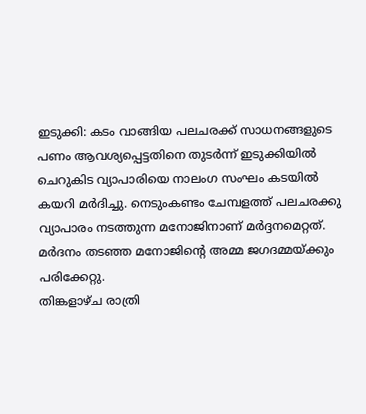ഇടുക്കി: കടം വാങ്ങിയ പലചരക്ക് സാധനങ്ങളുടെ പണം ആവശ്യപ്പെട്ടതിനെ തുടർന്ന് ഇടുക്കിയിൽ ചെറുകിട വ്യാപാരിയെ നാലംഗ സംഘം കടയിൽ കയറി മർദിച്ചു. നെടുംകണ്ടം ചേമ്പളത്ത് പലചരക്കു വ്യാപാരം നടത്തുന്ന മനോജിനാണ് മർദ്ദനമെറ്റത്. മർദനം തടഞ്ഞ മനോജിന്റെ അമ്മ ജഗദമ്മയ്ക്കും പരിക്കേറ്റു.
തിങ്കളാഴ്ച രാത്രി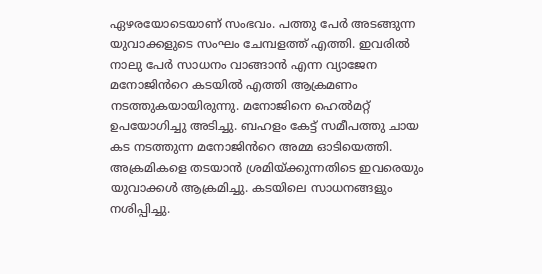ഏഴരയോടെയാണ് സംഭവം. പത്തു പേർ അടങ്ങുന്ന യുവാക്കളുടെ സംഘം ചേമ്പളത്ത് എത്തി. ഇവരിൽ നാലു പേർ സാധനം വാങ്ങാൻ എന്ന വ്യാജേന മനോജിൻറെ കടയിൽ എത്തി ആക്രമണം നടത്തുകയായിരുന്നു. മനോജിനെ ഹെൽമറ്റ് ഉപയോഗിച്ചു അടിച്ചു. ബഹളം കേട്ട് സമീപത്തു ചായ കട നടത്തുന്ന മനോജിൻറെ അമ്മ ഓടിയെത്തി. അക്രമികളെ തടയാൻ ശ്രമിയ്ക്കുന്നതിടെ ഇവരെയും യുവാക്കൾ ആക്രമിച്ചു. കടയിലെ സാധനങ്ങളും നശിപ്പിച്ചു.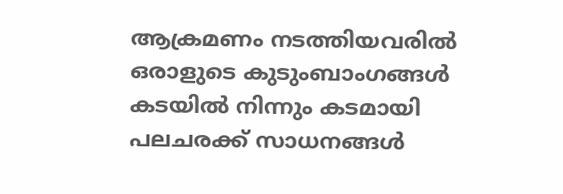ആക്രമണം നടത്തിയവരിൽ ഒരാളുടെ കുടുംബാംഗങ്ങൾ കടയിൽ നിന്നും കടമായി പലചരക്ക് സാധനങ്ങൾ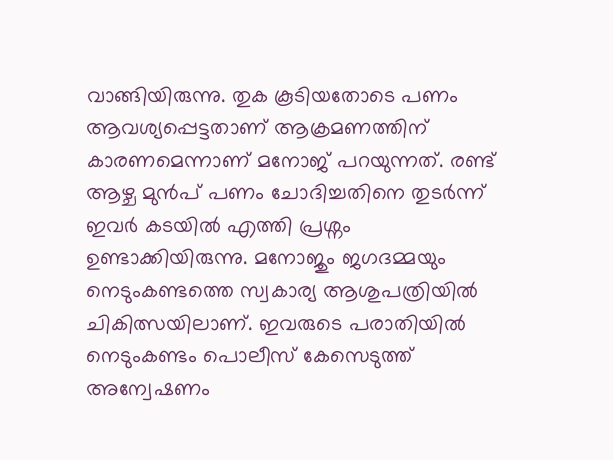വാങ്ങിയിരുന്നു. തുക കൂടിയതോടെ പണം ആവശ്യപ്പെട്ടതാണ് ആക്രമണത്തിന് കാരണമെന്നാണ് മനോജ് പറയുന്നത്. രണ്ട് ആഴ്ച മുൻപ് പണം ചോദിച്ചതിനെ തുടർന്ന് ഇവർ കടയിൽ എത്തി പ്രശ്നം ഉണ്ടാക്കിയിരുന്നു. മനോജും ജഗദമ്മയും നെടുംകണ്ടത്തെ സ്വകാര്യ ആശുപത്രിയിൽ ചികിത്സയിലാണ്. ഇവരുടെ പരാതിയിൽ നെടുംകണ്ടം പൊലീസ് കേസെടുത്ത് അന്വേഷണം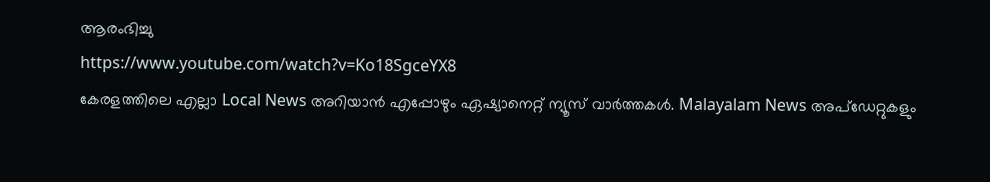ആരംഭിച്ചു
https://www.youtube.com/watch?v=Ko18SgceYX8
കേരളത്തിലെ എല്ലാ Local News അറിയാൻ എപ്പോഴും ഏഷ്യാനെറ്റ് ന്യൂസ് വാർത്തകൾ. Malayalam News അപ്ഡേറ്റുകളും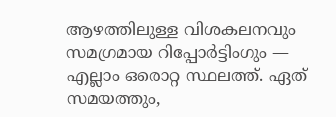ആഴത്തിലുള്ള വിശകലനവും സമഗ്രമായ റിപ്പോർട്ടിംഗും — എല്ലാം ഒരൊറ്റ സ്ഥലത്ത്. ഏത് സമയത്തും,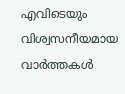എവിടെയും വിശ്വസനീയമായ വാർത്തകൾ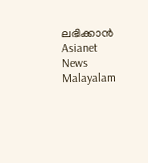ലഭിക്കാൻ Asianet News Malayalam